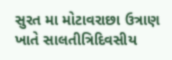સુરત મા મોટાવરાછા ઉત્રાણ ખાતે સાલતીત્રિદિવસીય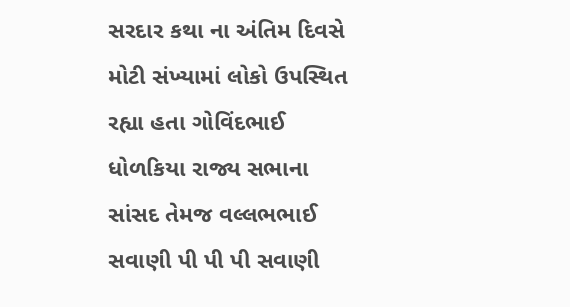સરદાર કથા ના અંતિમ દિવસે મોટી સંખ્યામાં લોકો ઉપસ્થિત રહ્યા હતા ગોવિંદભાઈ ધોળકિયા રાજ્ય સભાના સાંસદ તેમજ વલ્લભભાઈ સવાણી પી પી પી સવાણી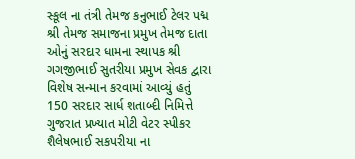સ્કૂલ ના તંત્રી તેમજ કનુભાઈ ટેલર પદ્મ શ્રી તેમજ સમાજના પ્રમુખ તેમજ દાતા ઓનું સરદાર ધામના સ્થાપક શ્રી ગગજીભાઈ સુતરીયા પ્રમુખ સેવક દ્વારા વિશેષ સન્માન કરવામાં આવ્યું હતું
150 સરદાર સાર્ધ શતાબ્દી નિમિત્તે ગુજરાત પ્રખ્યાત મોટી વેટર સ્પીકર શૈલેષભાઈ સકપરીયા ના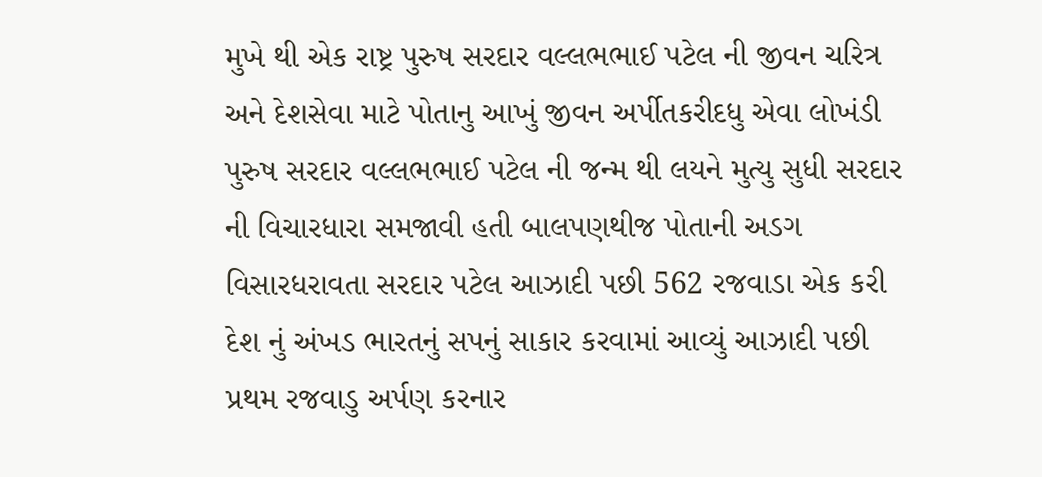મુખે થી એક રાષ્ટ્ર પુરુષ સરદાર વલ્લભભાઈ પટેલ ની જીવન ચરિત્ર અને દેશસેવા માટે પોતાનુ આખું જીવન અર્પીતકરીદધુ એવા લોખંડી પુરુષ સરદાર વલ્લભભાઈ પટેલ ની જન્મ થી લયને મુત્યુ સુધી સરદાર ની વિચારધારા સમજાવી હતી બાલપણથીજ પોતાની અડગ વિસારધરાવતા સરદાર પટેલ આઝાદી પછી 562 રજવાડા એક કરી દેશ નું અંખડ ભારતનું સપનું સાકાર કરવામાં આવ્યું આઝાદી પછી પ્રથમ રજવાડુ અર્પણ કરનાર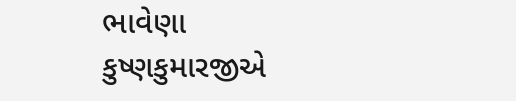ભાવેણા કુષ્ણકુમારજીએ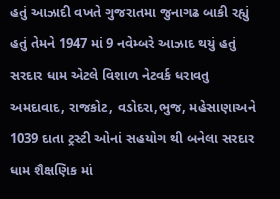હતું આઝાદી વખતે ગુજરાતમા જુનાગઢ બાકી રહ્યું હતું તેમને 1947 માં 9 નવેમ્બરે આઝાદ થયું હતું
સરદાર ધામ એટલે વિશાળ નેટવર્ક ધરાવતુ અમદાવાદ, રાજકોટ, વડોદરા,ભુજ, મહેસાણાઅને 1039 દાતા ટ્રસ્ટી ઓનાં સહયોગ થી બનેલા સરદાર ધામ શૈક્ષણિક માં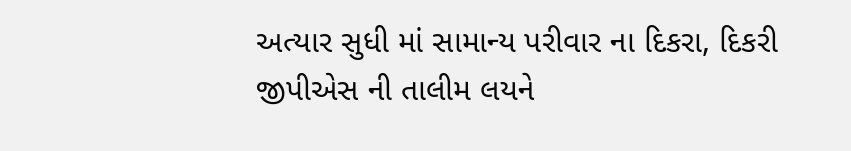અત્યાર સુધી માં સામાન્ય પરીવાર ના દિકરા, દિકરી જીપીએસ ની તાલીમ લયને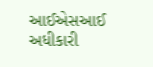આઈએસઆઈ અધીકારી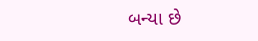બન્યા છે